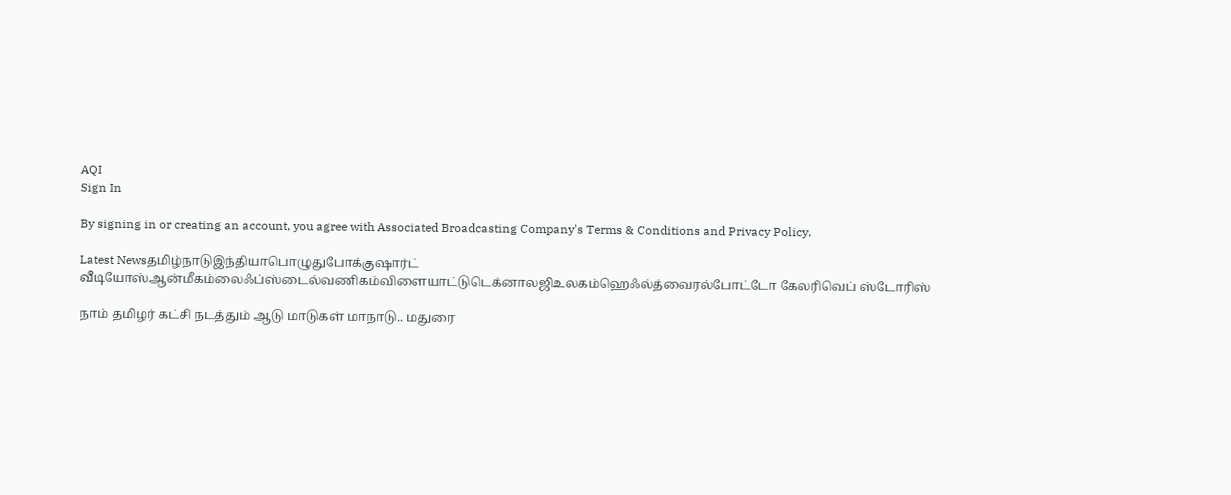AQI
Sign In

By signing in or creating an account, you agree with Associated Broadcasting Company's Terms & Conditions and Privacy Policy.

Latest Newsதமிழ்நாடுஇந்தியாபொழுதுபோக்குஷார்ட் வீடியோஸ்ஆன்மீகம்லைஃப்ஸ்டைல்வணிகம்விளையாட்டுடெக்னாலஜிஉலகம்ஹெஃல்த்வைரல்போட்டோ கேலரிவெப் ஸ்டோரிஸ்

நாம் தமிழர் கட்சி நடத்தும் ஆடு மாடுகள் மாநாடு.. மதுரை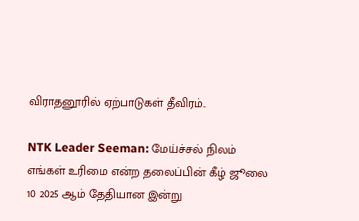விராதனூரில் ஏற்பாடுகள் தீவிரம்..

NTK Leader Seeman: மேய்ச்சல் நிலம் எங்கள் உரிமை என்ற தலைப்பின் கீழ் ஜூலை 10 2025 ஆம் தேதியான இன்று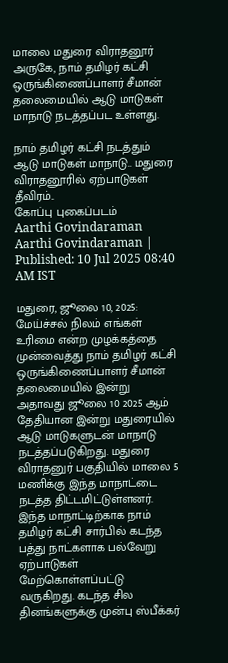மாலை மதுரை விராதனூர் அருகே, நாம் தமிழர் கட்சி ஒருங்கிணைப்பாளர் சீமான் தலைமையில் ஆடு மாடுகள் மாநாடு நடத்தப்பட உள்ளது.

நாம் தமிழர் கட்சி நடத்தும் ஆடு மாடுகள் மாநாடு.. மதுரை விராதனூரில் ஏற்பாடுகள் தீவிரம்..
கோப்பு புகைப்படம்
Aarthi Govindaraman
Aarthi Govindaraman | Published: 10 Jul 2025 08:40 AM IST

மதுரை, ஜூலை 10, 2025: மேய்ச்சல் நிலம் எங்கள் உரிமை என்ற முழக்கத்தை முன்வைத்து நாம் தமிழர் கட்சி ஒருங்கிணைப்பாளர் சீமான் தலைமையில் இன்று அதாவது ஜூலை 10 2025 ஆம் தேதியான இன்று மதுரையில் ஆடு மாடுகளுடன் மாநாடு நடத்தப்படுகிறது. மதுரை விராதனுர் பகுதியில் மாலை 5 மணிக்கு இந்த மாநாட்டை நடத்த திட்டமிட்டுள்ளனர். இந்த மாநாட்டிற்காக நாம் தமிழர் கட்சி சார்பில் கடந்த பத்து நாட்களாக பல்வேறு ஏற்பாடுகள் மேற்கொள்ளப்பட்டு வருகிறது. கடந்த சில தினங்களுக்கு முன்பு ஸ்பீக்கர்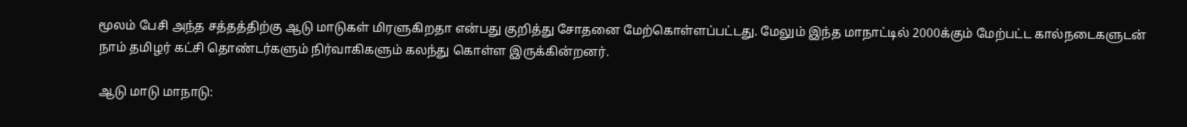மூலம் பேசி அந்த சத்தத்திற்கு ஆடு மாடுகள் மிரளுகிறதா என்பது குறித்து சோதனை மேற்கொள்ளப்பட்டது. மேலும் இந்த மாநாட்டில் 2000க்கும் மேற்பட்ட கால்நடைகளுடன் நாம் தமிழர் கட்சி தொண்டர்களும் நிர்வாகிகளும் கலந்து கொள்ள இருக்கின்றனர்.

ஆடு மாடு மாநாடு: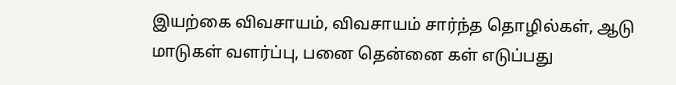இயற்கை விவசாயம், விவசாயம் சார்ந்த தொழில்கள், ஆடு மாடுகள் வளர்ப்பு, பனை தென்னை கள் எடுப்பது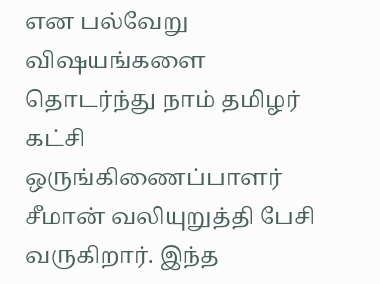என பல்வேறு விஷயங்களை தொடர்ந்து நாம் தமிழர் கட்சி ஒருங்கிணைப்பாளர் சீமான் வலியுறுத்தி பேசி வருகிறார். இந்த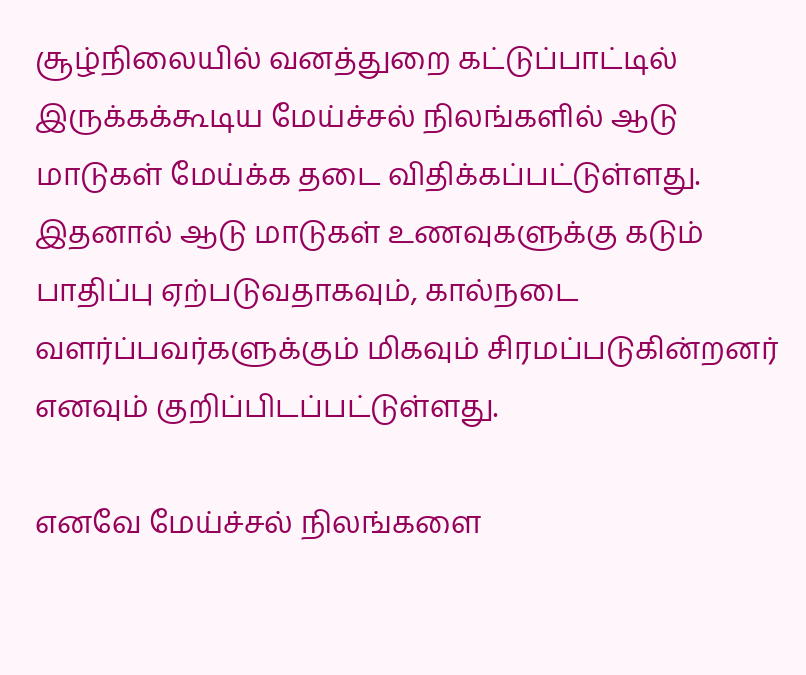சூழ்நிலையில் வனத்துறை கட்டுப்பாட்டில் இருக்கக்கூடிய மேய்ச்சல் நிலங்களில் ஆடு மாடுகள் மேய்க்க தடை விதிக்கப்பட்டுள்ளது. இதனால் ஆடு மாடுகள் உணவுகளுக்கு கடும் பாதிப்பு ஏற்படுவதாகவும், கால்நடை வளர்ப்பவர்களுக்கும் மிகவும் சிரமப்படுகின்றனர் எனவும் குறிப்பிடப்பட்டுள்ளது.

எனவே மேய்ச்சல் நிலங்களை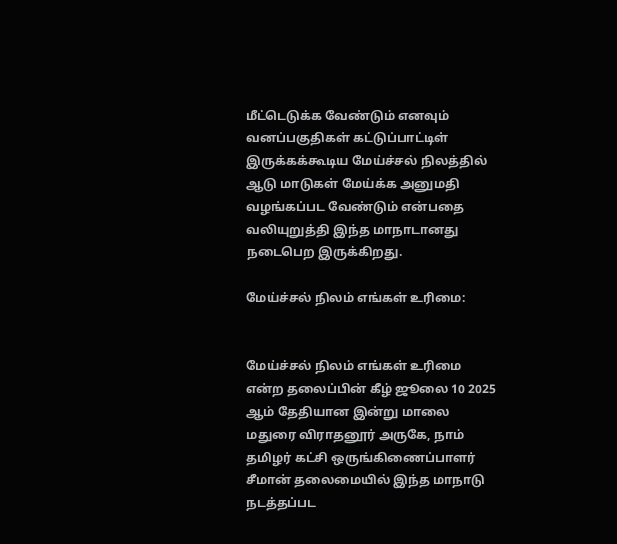மீட்டெடுக்க வேண்டும் எனவும் வனப்பகுதிகள் கட்டுப்பாட்டிள் இருக்கக்கூடிய மேய்ச்சல் நிலத்தில் ஆடு மாடுகள் மேய்க்க அனுமதி வழங்கப்பட வேண்டும் என்பதை வலியுறுத்தி இந்த மாநாடானது நடைபெற இருக்கிறது.

மேய்ச்சல் நிலம் எங்கள் உரிமை:


மேய்ச்சல் நிலம் எங்கள் உரிமை என்ற தலைப்பின் கீழ் ஜூலை 10 2025 ஆம் தேதியான இன்று மாலை மதுரை விராதனூர் அருகே, நாம் தமிழர் கட்சி ஒருங்கிணைப்பாளர் சீமான் தலைமையில் இந்த மாநாடு நடத்தப்பட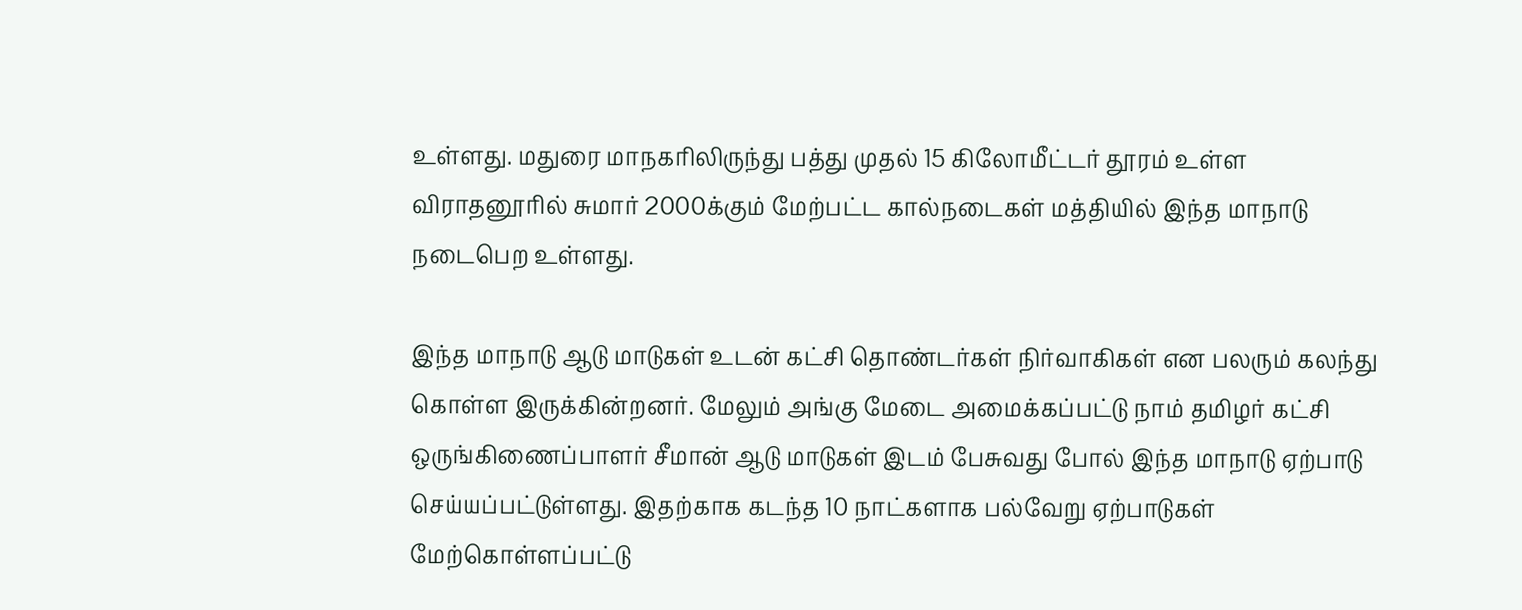உள்ளது. மதுரை மாநகரிலிருந்து பத்து முதல் 15 கிலோமீட்டர் தூரம் உள்ள விராதனூரில் சுமார் 2000க்கும் மேற்பட்ட கால்நடைகள் மத்தியில் இந்த மாநாடு நடைபெற உள்ளது.

இந்த மாநாடு ஆடு மாடுகள் உடன் கட்சி தொண்டர்கள் நிர்வாகிகள் என பலரும் கலந்து கொள்ள இருக்கின்றனர். மேலும் அங்கு மேடை அமைக்கப்பட்டு நாம் தமிழர் கட்சி ஒருங்கிணைப்பாளர் சீமான் ஆடு மாடுகள் இடம் பேசுவது போல் இந்த மாநாடு ஏற்பாடு செய்யப்பட்டுள்ளது. இதற்காக கடந்த 10 நாட்களாக பல்வேறு ஏற்பாடுகள் மேற்கொள்ளப்பட்டு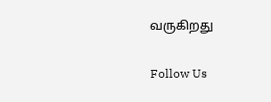வருகிறது

Follow Us